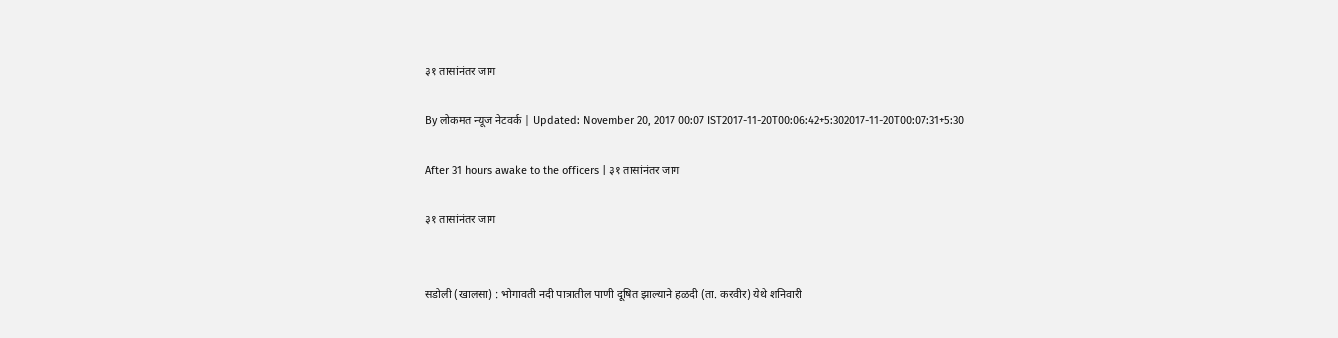३१ तासांनंतर जाग

By लोकमत न्यूज नेटवर्क | Updated: November 20, 2017 00:07 IST2017-11-20T00:06:42+5:302017-11-20T00:07:31+5:30

After 31 hours awake to the officers | ३१ तासांनंतर जाग

३१ तासांनंतर जाग


सडोली (खालसा) : भोगावती नदी पात्रातील पाणी दूषित झाल्याने हळदी (ता. करवीर) येथे शनिवारी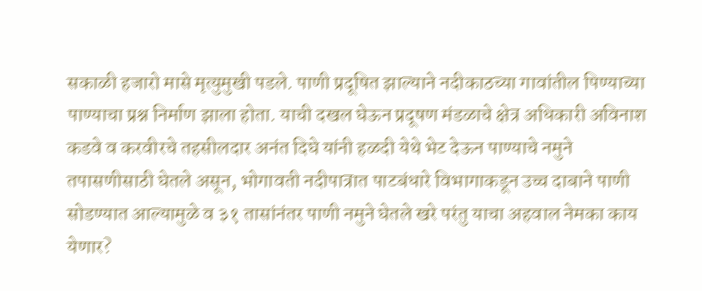सकाळी हजारो मासे मृत्युमुखी पडले. पाणी प्रदूषित झाल्याने नदीकाठच्या गावांतील पिण्याच्या पाण्याचा प्रश्न निर्माण झाला होता. याची दखल घेऊन प्रदूषण मंडळाचे क्षेत्र अधिकारी अविनाश कडवे व करवीरचे तहसीलदार अनंत दिघे यांनी हळदी येथे भेट देऊन पाण्याचे नमुने तपासणीसाठी घेतले असून, भोगावती नदीपात्रात पाटबंधारे विभागाकडून उच्च दाबाने पाणी सोडण्यात आल्यामुळे व ३१ तासांनंतर पाणी नमुने घेतले खरे परंतु याचा अहवाल नेमका काय येणार?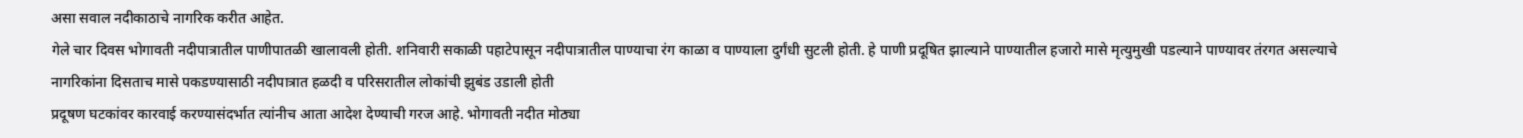असा सवाल नदीकाठाचे नागरिक करीत आहेत.
गेले चार दिवस भोगावती नदीपात्रातील पाणीपातळी खालावली होती. शनिवारी सकाळी पहाटेपासून नदीपात्रातील पाण्याचा रंग काळा व पाण्याला दुर्गंधी सुटली होती. हे पाणी प्रदूषित झाल्याने पाण्यातील हजारो मासे मृत्युमुखी पडल्याने पाण्यावर तंरगत असल्याचे नागरिकांना दिसताच मासे पकडण्यासाठी नदीपात्रात हळदी व परिसरातील लोकांची झुबंड उडाली होती
प्रदूषण घटकांवर कारवाई करण्यासंदर्भात त्यांनीच आता आदेश देण्याची गरज आहे. भोगावती नदीत मोठ्या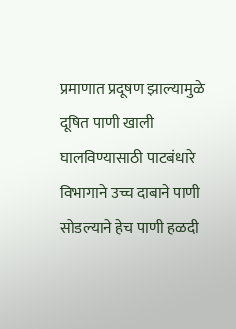प्रमाणात प्रदूषण झाल्यामुळे दूषित पाणी खाली घालविण्यासाठी पाटबंधारे विभागाने उच्च दाबाने पाणी सोडल्याने हेच पाणी हळदी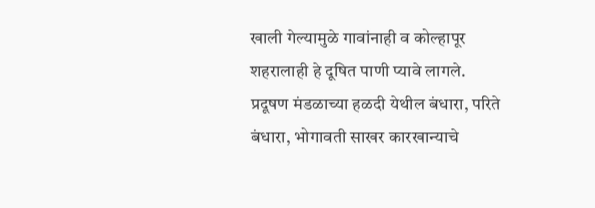खाली गेल्यामुळे गावांनाही व कोल्हापूर शहरालाही हे दूषित पाणी प्यावे लागले.
प्रदूषण मंडळाच्या हळदी येथील बंधारा, परिते बंधारा, भोगावती साखर कारखान्याचे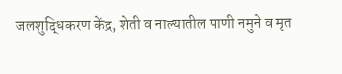जलशुद्धिकरण केंद्र, शेती व नाल्यातील पाणी नमुने व मृत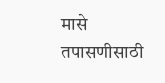मासे तपासणीसाठी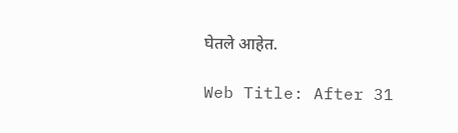घेतले आहेत.

Web Title: After 31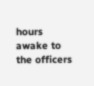hours awake to the officers